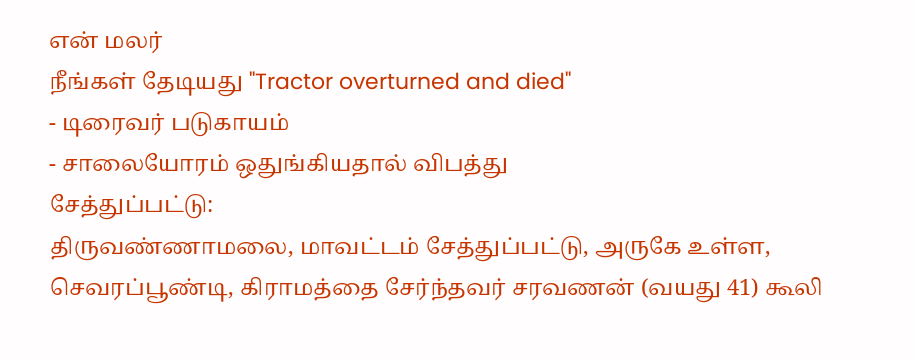என் மலர்
நீங்கள் தேடியது "Tractor overturned and died"
- டிரைவர் படுகாயம்
- சாலையோரம் ஒதுங்கியதால் விபத்து
சேத்துப்பட்டு:
திருவண்ணாமலை, மாவட்டம் சேத்துப்பட்டு, அருகே உள்ள, செவரப்பூண்டி, கிராமத்தை சேர்ந்தவர் சரவணன் (வயது 41) கூலி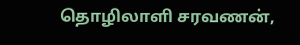தொழிலாளி சரவணன்,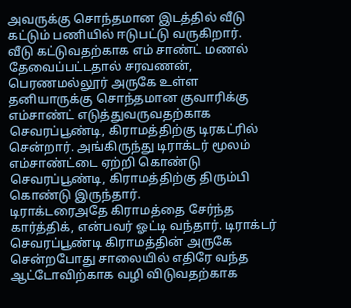அவருக்கு சொந்தமான இடத்தில் வீடு கட்டும் பணியில் ஈடுபட்டு வருகிறார்.
வீடு கட்டுவதற்காக எம் சாண்ட் மணல் தேவைப்பட்டதால் சரவணன், பெரணமல்லூர் அருகே உள்ள தனியாருக்கு சொந்தமான குவாரிக்கு எம்சாண்ட் எடுத்துவருவதற்காக செவரப்பூண்டி, கிராமத்திற்கு டிரகட்ரில் சென்றார். அங்கிருந்து டிராக்டர் மூலம் எம்சாண்ட்டை ஏற்றி கொண்டு செவரப்பூண்டி, கிராமத்திற்கு திரும்பி கொண்டு இருந்தார்.
டிராக்டரைஅதே கிராமத்தை சேர்ந்த கார்த்திக், என்பவர் ஓட்டி வந்தார். டிராக்டர் செவரப்பூண்டி கிராமத்தின் அருகே சென்றபோது சாலையில் எதிரே வந்த ஆட்டோவிற்காக வழி விடுவதற்காக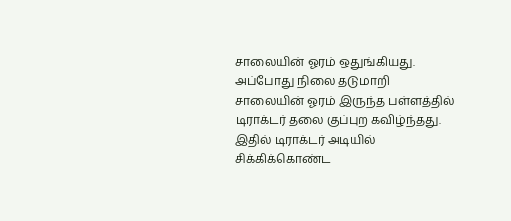சாலையின் ஓரம் ஒதுங்கியது.
அப்போது நிலை தடுமாறி சாலையின் ஓரம் இருந்த பள்ளத்தில் டிராக்டர் தலை குப்புற கவிழ்ந்தது.
இதில் டிராக்டர் அடியில் சிக்கிக்கொண்ட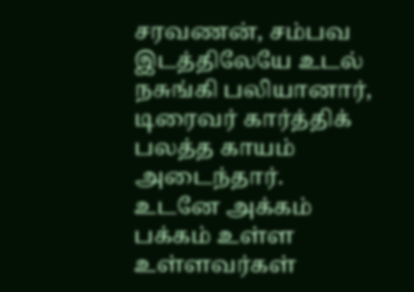சரவணன், சம்பவ இடத்திலேயே உடல் நசுங்கி பலியானார், டிரைவர் கார்த்திக் பலத்த காயம் அடைந்தார்.
உடனே அக்கம் பக்கம் உள்ள உள்ளவர்கள்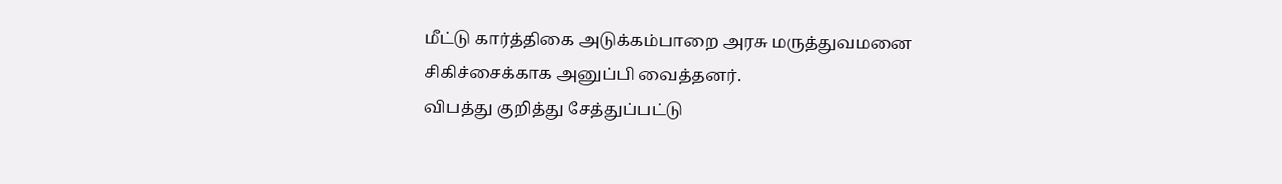மீட்டு கார்த்திகை அடுக்கம்பாறை அரசு மருத்துவமனை சிகிச்சைக்காக அனுப்பி வைத்தனர்.
விபத்து குறித்து சேத்துப்பட்டு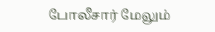போலீசார் மேலும்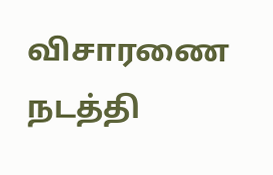விசாரணை நடத்தி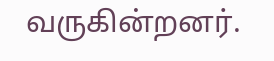வருகின்றனர்.